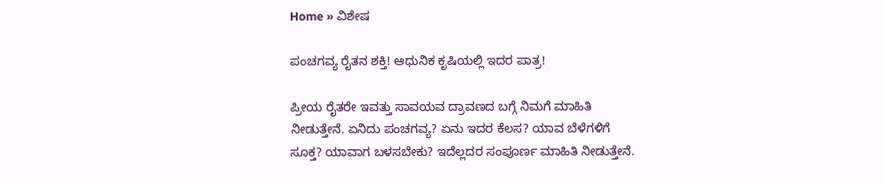Home » ವಿಶೇಷ

ಪಂಚಗವ್ಯ ರೈತನ ಶಕ್ತಿ! ಆಧುನಿಕ ಕೃಷಿಯಲ್ಲಿ ಇದರ ಪಾತ್ರ!

ಪ್ರೀಯ ರೈತರೇ ಇವತ್ತು ಸಾವಯವ ದ್ರಾವಣದ ಬಗ್ಗೆ ನಿಮಗೆ ಮಾಹಿತಿ ನೀಡುತ್ತೇನೆ. ಏನಿದು ಪಂಚಗವ್ಯ? ಏನು ಇದರ ಕೆಲಸ? ಯಾವ ಬೆಳೆಗಳಿಗೆ ಸೂಕ್ತ? ಯಾವಾಗ ಬಳಸಬೇಕು? ಇದೆಲ್ಲದರ ಸಂಪೂರ್ಣ ಮಾಹಿತಿ ನೀಡುತ್ತೇನೆ.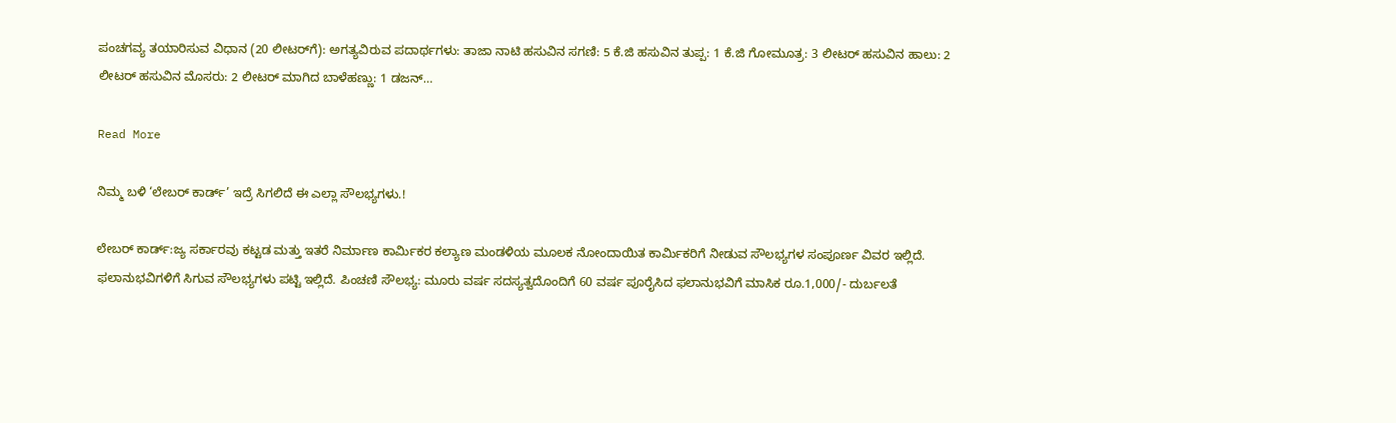ಪಂಚಗವ್ಯ ತಯಾರಿಸುವ ವಿಧಾನ (20 ಲೀಟರ್‌ಗೆ): ಅಗತ್ಯವಿರುವ ಪದಾರ್ಥಗಳು: ತಾಜಾ ನಾಟಿ ಹಸುವಿನ ಸಗಣಿ: 5 ಕೆ.ಜಿ ಹಸುವಿನ ತುಪ್ಪ: 1 ಕೆ.ಜಿ ಗೋಮೂತ್ರ: 3 ಲೀಟರ್ ಹಸುವಿನ ಹಾಲು: 2 ಲೀಟರ್ ಹಸುವಿನ ಮೊಸರು: 2 ಲೀಟರ್ ಮಾಗಿದ ಬಾಳೆಹಣ್ಣು: 1 ಡಜನ್…

Read More

ನಿಮ್ಮ ಬಳಿ ‘ಲೇಬರ್ ಕಾರ್ಡ್’ ಇದ್ರೆ ಸಿಗಲಿದೆ ಈ ಎಲ್ಲಾ ಸೌಲಭ್ಯಗಳು.!

ಲೇಬರ್ ಕಾರ್ಡ್:ಜ್ಯ ಸರ್ಕಾರವು ಕಟ್ಟಡ ಮತ್ತು ಇತರೆ ನಿರ್ಮಾಣ ಕಾರ್ಮಿಕರ ಕಲ್ಯಾಣ ಮಂಡಳಿಯ ಮೂಲಕ ನೋಂದಾಯಿತ ಕಾರ್ಮಿಕರಿಗೆ ನೀಡುವ ಸೌಲಭ್ಯಗಳ ಸಂಪೂರ್ಣ ವಿವರ ಇಲ್ಲಿದೆ. ಫಲಾನುಭವಿಗಳಿಗೆ ಸಿಗುವ ಸೌಲಭ್ಯಗಳು ಪಟ್ಟಿ ಇಲ್ಲಿದೆ. ಪಿಂಚಣಿ ಸೌಲಭ್ಯ: ಮೂರು ವರ್ಷ ಸದಸ್ಯತ್ವದೊಂದಿಗೆ 60 ವರ್ಷ ಪೂರೈಸಿದ ಫಲಾನುಭವಿಗೆ ಮಾಸಿಕ ರೂ.1,000/- ದುರ್ಬಲತೆ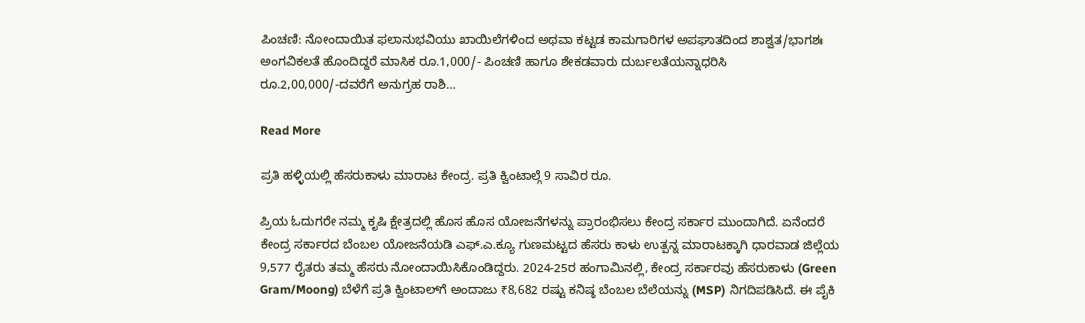ಪಿಂಚಣಿ: ನೋಂದಾಯಿತ ಫಲಾನುಭವಿಯು ಖಾಯಿಲೆಗಳಿಂದ ಅಥವಾ ಕಟ್ಟಡ ಕಾಮಗಾರಿಗಳ ಅಪಘಾತದಿಂದ ಶಾಶ್ವತ/ಭಾಗಶಃ ಅಂಗವಿಕಲತೆ ಹೊಂದಿದ್ದರೆ ಮಾಸಿಕ ರೂ.1,000/- ಪಿಂಚಣಿ ಹಾಗೂ ಶೇಕಡವಾರು ದುರ್ಬಲತೆಯನ್ನಾಧರಿಸಿ ರೂ.2,00,000/-ದವರೆಗೆ ಅನುಗ್ರಹ ರಾಶಿ…

Read More

ಪ್ರತಿ ಹಳ್ಳಿಯಲ್ಲಿ ಹೆಸರುಕಾಳು ಮಾರಾಟ ಕೇಂದ್ರ. ಪ್ರತಿ ಕ್ವಿಂಟಾಲ್ಗೆ 9 ಸಾವಿರ ರೂ.

ಪ್ರಿಯ ಓದುಗರೇ ನಮ್ಮ ಕೃಷಿ ಕ್ಷೇತ್ರದಲ್ಲಿ ಹೊಸ ಹೊಸ ಯೋಜನೆಗಳನ್ನು ಪ್ರಾರಂಭಿಸಲು ಕೇಂದ್ರ ಸರ್ಕಾರ ಮುಂದಾಗಿದೆ. ಏನೆಂದರೆ ಕೇಂದ್ರ ಸರ್ಕಾರದ ಬೆಂಬಲ ಯೋಜನೆಯಡಿ ಎಫ್.ಎ.ಕ್ಯೂ ಗುಣಮಟ್ಟದ ಹೆಸರು ಕಾಳು ಉತ್ಪನ್ನ ಮಾರಾಟಕ್ಕಾಗಿ ಧಾರವಾಡ ಜಿಲ್ಲೆಯ 9,577 ರೈತರು ತಮ್ಮ ಹೆಸರು ನೋಂದಾಯಿಸಿಕೊಂಡಿದ್ದರು. 2024-25ರ ಹಂಗಾಮಿನಲ್ಲಿ, ಕೇಂದ್ರ ಸರ್ಕಾರವು ಹೆಸರುಕಾಳು (Green Gram/Moong) ಬೆಳೆಗೆ ಪ್ರತಿ ಕ್ವಿಂಟಾಲ್‌ಗೆ ಅಂದಾಜು ₹8,682 ರಷ್ಟು ಕನಿಷ್ಠ ಬೆಂಬಲ ಬೆಲೆಯನ್ನು (MSP) ನಿಗದಿಪಡಿಸಿದೆ. ಈ ಪೈಕಿ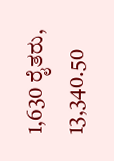1,630 ರೈತರು, 13,340.50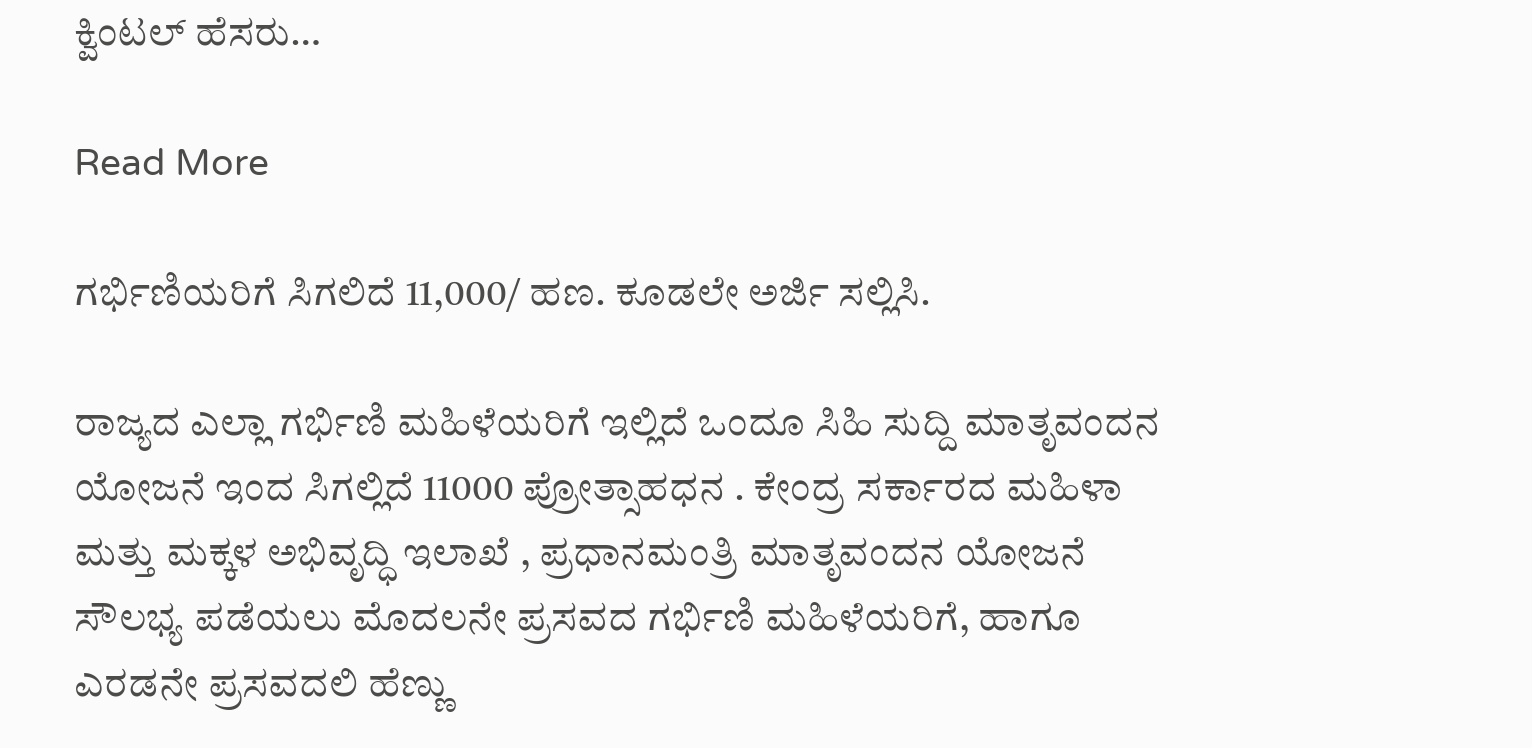ಕ್ವಿಂಟಲ್ ಹೆಸರು…

Read More

ಗರ್ಭಿಣಿಯರಿಗೆ‌ ಸಿಗಲಿದೆ 11,000/ ಹಣ. ಕೂಡಲೇ ಅರ್ಜಿ ಸಲ್ಲಿಸಿ.

ರಾಜ್ಯದ ಎಲ್ಲಾ ಗರ್ಭಿಣಿ ಮಹಿಳೆಯರಿಗೆ ಇಲ್ಲಿದೆ ಒಂದೂ ಸಿಹಿ ಸುದ್ದಿ ಮಾತೃವಂದನ ಯೋಜನೆ ಇಂದ ಸಿಗಲ್ಲಿದೆ 11000 ಪ್ರೋತ್ಸಾಹಧನ . ಕೇಂದ್ರ ಸರ್ಕಾರದ ಮಹಿಳಾ ಮತ್ತು ಮಕ್ಕಳ ಅಭಿವೃದ್ಧಿ ಇಲಾಖೆ , ಪ್ರಧಾನಮಂತ್ರಿ ಮಾತೃವಂದನ ಯೋಜನೆ ಸೌಲಭ್ಯ ಪಡೆಯಲು ಮೊದಲನೇ ಪ್ರಸವದ ಗರ್ಭಿಣಿ ಮಹಿಳೆಯರಿಗೆ, ಹಾಗೂ ಎರಡನೇ ಪ್ರಸವದಲಿ ಹೆಣ್ಣು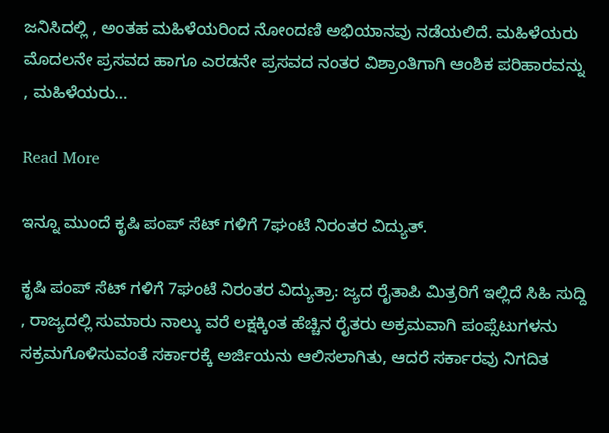ಜನಿಸಿದಲ್ಲಿ , ಅಂತಹ ಮಹಿಳೆಯರಿಂದ ನೋಂದಣಿ ಅಭಿಯಾನವು ನಡೆಯಲಿದೆ. ಮಹಿಳೆಯರು ಮೊದಲನೇ ಪ್ರಸವದ ಹಾಗೂ ಎರಡನೇ ಪ್ರಸವದ ನಂತರ ವಿಶ್ರಾಂತಿಗಾಗಿ ಆಂಶಿಕ ಪರಿಹಾರವನ್ನು , ಮಹಿಳೆಯರು…

Read More

ಇನ್ನೂ ಮುಂದೆ ಕೃಷಿ ಪಂಪ್ ಸೆಟ್ ಗಳಿಗೆ 7ಘಂಟೆ ನಿರಂತರ ವಿದ್ಯುತ್.

ಕೃಷಿ ಪಂಪ್ ಸೆಟ್ ಗಳಿಗೆ 7ಘಂಟೆ ನಿರಂತರ ವಿದ್ಯುತ್ರಾ: ಜ್ಯದ ರೈತಾಪಿ ಮಿತ್ರರಿಗೆ ಇಲ್ಲಿದೆ ಸಿಹಿ ಸುದ್ದಿ , ರಾಜ್ಯದಲ್ಲಿ ಸುಮಾರು ನಾಲ್ಕು ವರೆ ಲಕ್ಷಕ್ಕಿಂತ ಹೆಚ್ಚಿನ ರೈತರು ಅಕ್ರಮವಾಗಿ ಪಂಪ್ಸೆಟುಗಳನು ಸಕ್ರಮಗೊಳಿಸುವಂತೆ ಸರ್ಕಾರಕ್ಕೆ ಅರ್ಜಿಯನು ಆಲಿಸಲಾಗಿತು, ಆದರೆ ಸರ್ಕಾರವು ನಿಗದಿತ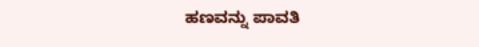ಹಣವನ್ನು ಪಾವತಿ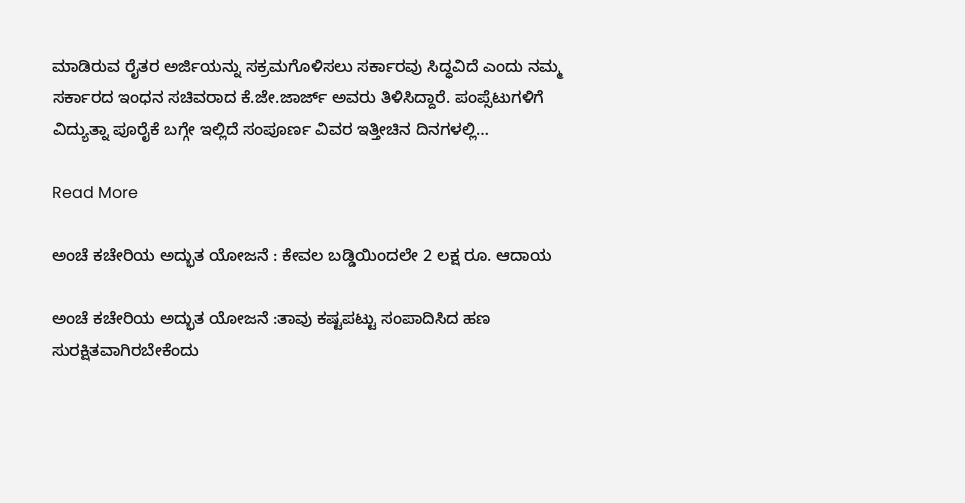ಮಾಡಿರುವ ರೈತರ ಅರ್ಜಿಯನ್ನು ಸಕ್ರಮಗೊಳಿಸಲು ಸರ್ಕಾರವು ಸಿದ್ಧವಿದೆ ಎಂದು ನಮ್ಮ ಸರ್ಕಾರದ ಇಂಧನ ಸಚಿವರಾದ ಕೆ.ಜೇ.ಜಾರ್ಜ್ ಅವರು ತಿಳಿಸಿದ್ದಾರೆ. ಪಂಪ್ಸೆಟುಗಳಿಗೆ ವಿದ್ಯುತ್ನಾ ಪೂರೈಕೆ ಬಗ್ಗೇ ಇಲ್ಲಿದೆ ಸಂಪೂರ್ಣ ವಿವರ ಇತ್ತೀಚಿನ ದಿನಗಳಲ್ಲಿ…

Read More

ಅಂಚೆ ಕಚೇರಿಯ ಅದ್ಭುತ ಯೋಜನೆ : ಕೇವಲ ಬಡ್ಡಿಯಿಂದಲೇ 2 ಲಕ್ಷ ರೂ. ಆದಾಯ

ಅಂಚೆ ಕಚೇರಿಯ ಅದ್ಭುತ ಯೋಜನೆ :ತಾವು ಕಷ್ಟಪಟ್ಟು ಸಂಪಾದಿಸಿದ ಹಣ ಸುರಕ್ಷಿತವಾಗಿರಬೇಕೆಂದು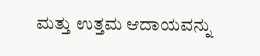ಮತ್ತು ಉತ್ತಮ ಆದಾಯವನ್ನು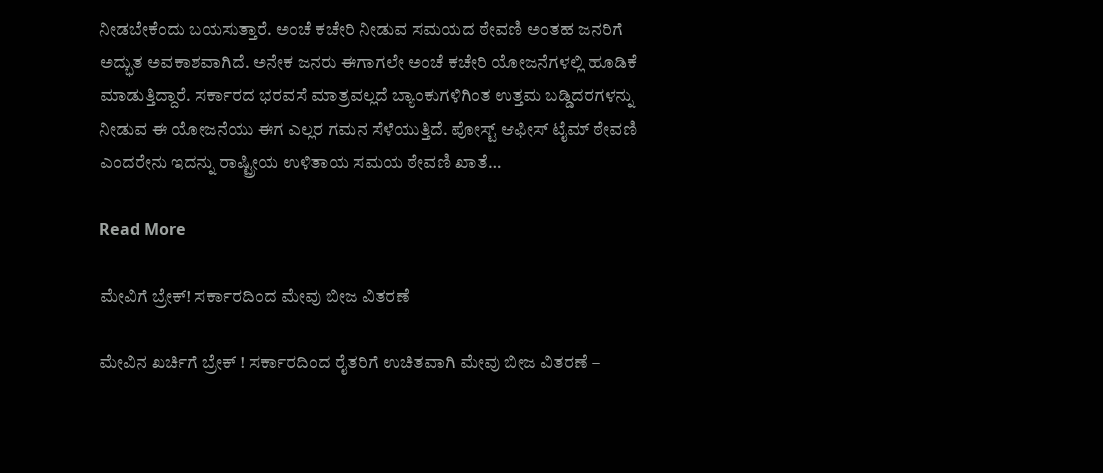ನೀಡಬೇಕೆಂದು ಬಯಸುತ್ತಾರೆ. ಅಂಚೆ ಕಚೇರಿ ನೀಡುವ ಸಮಯದ ಠೇವಣಿ ಅಂತಹ ಜನರಿಗೆ ಅದ್ಭುತ ಅವಕಾಶವಾಗಿದೆ. ಅನೇಕ ಜನರು ಈಗಾಗಲೇ ಅಂಚೆ ಕಚೇರಿ ಯೋಜನೆಗಳಲ್ಲಿ ಹೂಡಿಕೆ ಮಾಡುತ್ತಿದ್ದಾರೆ. ಸರ್ಕಾರದ ಭರವಸೆ ಮಾತ್ರವಲ್ಲದೆ ಬ್ಯಾಂಕುಗಳಿಗಿಂತ ಉತ್ತಮ ಬಡ್ಡಿದರಗಳನ್ನು ನೀಡುವ ಈ ಯೋಜನೆಯು ಈಗ ಎಲ್ಲರ ಗಮನ ಸೆಳೆಯುತ್ತಿದೆ. ಪೋಸ್ಟ್ ಆಫೀಸ್ ಟೈಮ್ ಠೇವಣಿ ಎಂದರೇನು ಇದನ್ನು ರಾಷ್ಟ್ರೀಯ ಉಳಿತಾಯ ಸಮಯ ಠೇವಣಿ ಖಾತೆ…

Read More

ಮೇವಿಗೆ ಬ್ರೇಕ್! ಸರ್ಕಾರದಿಂದ ಮೇವು ಬೀಜ ವಿತರಣೆ

ಮೇವಿನ ಖರ್ಚಿಗೆ ಬ್ರೇಕ್ ! ಸರ್ಕಾರದಿಂದ ರೈತರಿಗೆ ಉಚಿತವಾಗಿ ಮೇವು ಬೀಜ ವಿತರಣೆ –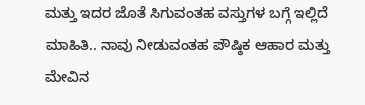ಮತ್ತು ಇದರ ಜೊತೆ ಸಿಗುವಂತಹ ವಸ್ತುಗಳ ಬಗ್ಗೆ ಇಲ್ಲಿದೆ ಮಾಹಿತಿ.. ನಾವು ನೀಡುವಂತಹ ಪೌಷ್ಠಿಕ ಆಹಾರ ಮತ್ತು ಮೇವಿನ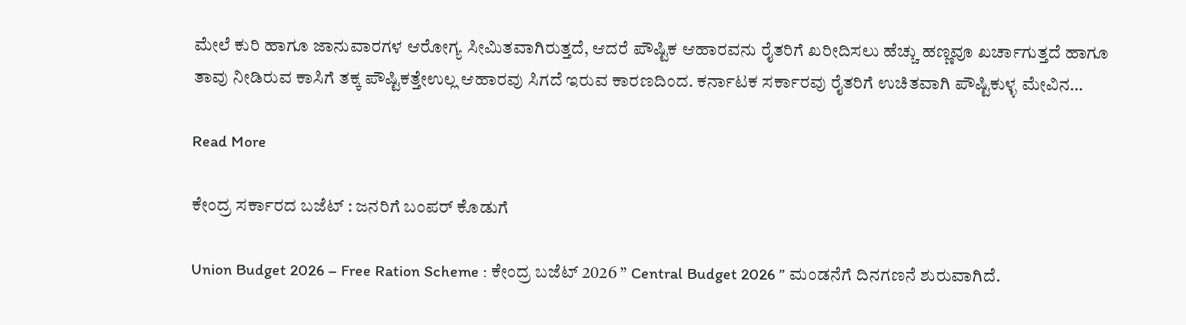ಮೇಲೆ ಕುರಿ ಹಾಗೂ ಜಾನುವಾರಗಳ ಆರೋಗ್ಯ ಸೀಮಿತವಾಗಿರುತ್ತದೆ, ಆದರೆ ಪೌಷ್ಟಿಕ ಆಹಾರವನು ರೈತರಿಗೆ ಖರೀದಿಸಲು ಹೆಚ್ಚು ಹಣ್ಣವೂ ಖರ್ಚಾಗುತ್ತದೆ ಹಾಗೂ ತಾವು ನೀಡಿರುವ ಕಾಸಿಗೆ ತಕ್ಕ ಪೌಷ್ಟಿಕತ್ತೇಉಲ್ಲ ಆಹಾರವು ಸಿಗದೆ ಇರುವ ಕಾರಣದಿಂದ. ಕರ್ನಾಟಕ ಸರ್ಕಾರವು ರೈತರಿಗೆ ಉಚಿತವಾಗಿ ಪೌಷ್ಟಿಕುಳ್ಳ ಮೇವಿನ…

Read More

ಕೇಂದ್ರ ಸರ್ಕಾರದ ಬಜೆಟ್ : ಜನರಿಗೆ ಬಂಪರ್ ಕೊಡುಗೆ

Union Budget 2026 – Free Ration Scheme : ಕೇಂದ್ರ ಬಜೆಟ್ 2026 ” Central Budget 2026 ” ಮಂಡನೆಗೆ ದಿನಗಣನೆ ಶುರುವಾಗಿದೆ.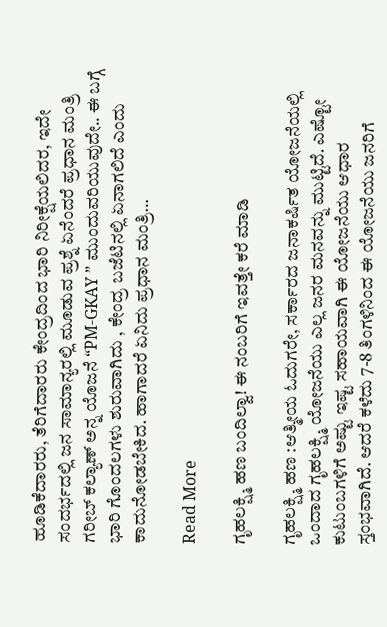ಹೂಡಿಕೆದಾರರು, ತೆರಿಗೆದಾರರು ಕೇಂದ್ರದಿಂದ ಭಾರಿ ನಿರೀಕ್ಷೆಯಲಿದರ, ಇದೇ ಸಂದರ್ಭದಲ್ಲಿ ಜನ ಸಾಮಾನ್ಯರಲ್ಲಿ ಮೂಡುವ ಪ್ರಶ್ನೆ ಏನೆಂದರೆ ಪ್ರಧಾನ ಮಂತ್ರಿ ಗರೀಬ್ ಕಲ್ಯಾಣ್ ಅನ್ನ ಯೊಜನೆ “PM-GKAY ” ಮುಂದುವರಿಯುವುದೇ.. ಈ ಬಗ್ಗೆ ಭಾರಿ ಗೊಂದಲಗಳು ಶುರುವಾಗಿದು , ಕೇಂದ್ರ ಬಜೆಟಿನಲ್ಲಿ ಏನಾಗಲಿದೆ ಎಂದು ಕಾದುನೋಡಬೇಕಿದ. ಹಾಗಾದರೆ ಏನಿದು ಪ್ರಧಾನ ಮಂತ್ರಿ…

Read More

ಗೃಹಲಕ್ಷ್ಮಿ ಹಣ ಬಂದಿಲ್ವಾ! ಈ ನಂಬರಿಗೆ ಇವತ್ತೇ ಕರೆ ಮಾಡಿ

ಗೃಹಲಕ್ಷ್ಮಿ ಹಣ :ಆತ್ಮೀಯ ಓದುಗರೇ, ಸರ್ಕಾರದ ಜನಾಕರ್ಷಿತ ಯೋಜನೆಯಲ್ಲಿ ಒಂದಾದ ಗೃಹಲಕ್ಷ್ಮಿ ಯೋಜನೆಯು ಎಲ್ಲ ಜನರ ಮನವನ್ನು ಮುಟ್ಟಿದೆ. ಎಷ್ಟೋ ಕುಟುಂಬಗಳಿಗೆ ಅಷ್ಟು ಇಷ್ಟ ಸಹಾಯವಾಗಿ ಈ ಯೋಜನೆಯು ಆಧಾರ ಸ್ತಂಭವಾಗಿದೆ. ಆದರೆ ಕಳೆದು 7-8 ತಿಂಗಳಿನಿಂದ ಈ ಯೋಜನೆಯು ಜನರಿಗೆ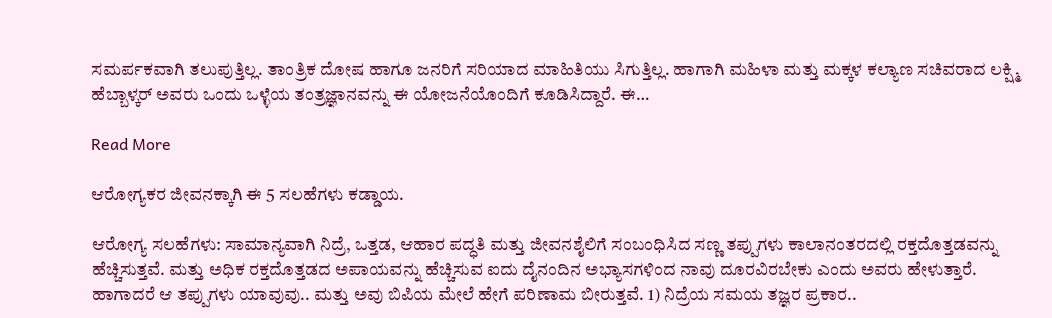ಸಮರ್ಪಕವಾಗಿ ತಲುಪುತ್ತಿಲ್ಲ. ತಾಂತ್ರಿಕ ದೋಷ ಹಾಗೂ ಜನರಿಗೆ ಸರಿಯಾದ ಮಾಹಿತಿಯು ಸಿಗುತ್ತಿಲ್ಲ. ಹಾಗಾಗಿ ಮಹಿಳಾ ಮತ್ತು ಮಕ್ಕಳ ಕಲ್ಯಾಣ ಸಚಿವರಾದ ಲಕ್ಷ್ಮಿ ಹೆಬ್ಬಾಳ್ಕರ್ ಅವರು ಒಂದು ಒಳ್ಳೆಯ ತಂತ್ರಜ್ಞಾನವನ್ನು ಈ ಯೋಜನೆಯೊಂದಿಗೆ ಕೂಡಿಸಿದ್ದಾರೆ. ಈ…

Read More

ಆರೋಗ್ಯಕರ ಜೀವನಕ್ಕಾಗಿ ಈ 5 ಸಲಹೆಗಳು ಕಡ್ಡಾಯ.

ಆರೋಗ್ಯ ಸಲಹೆಗಳು: ಸಾಮಾನ್ಯವಾಗಿ ನಿದ್ರೆ, ಒತ್ತಡ, ಆಹಾರ ಪದ್ಧತಿ ಮತ್ತು ಜೀವನಶೈಲಿಗೆ ಸಂಬಂಧಿಸಿದ ಸಣ್ಣ ತಪ್ಪುಗಳು ಕಾಲಾನಂತರದಲ್ಲಿ ರಕ್ತದೊತ್ತಡವನ್ನು ಹೆಚ್ಚಿಸುತ್ತವೆ. ಮತ್ತು ಅಧಿಕ ರಕ್ತದೊತ್ತಡದ ಅಪಾಯವನ್ನು ಹೆಚ್ಚಿಸುವ ಐದು ದೈನಂದಿನ ಅಭ್ಯಾಸಗಳಿಂದ ನಾವು ದೂರವಿರಬೇಕು ಎಂದು ಅವರು ಹೇಳುತ್ತಾರೆ. ಹಾಗಾದರೆ ಆ ತಪ್ಪುಗಳು ಯಾವುವು.. ಮತ್ತು ಅವು ಬಿಪಿಯ ಮೇಲೆ ಹೇಗೆ ಪರಿಣಾಮ ಬೀರುತ್ತವೆ. 1) ನಿದ್ರೆಯ ಸಮಯ ತಜ್ಞರ ಪ್ರಕಾರ..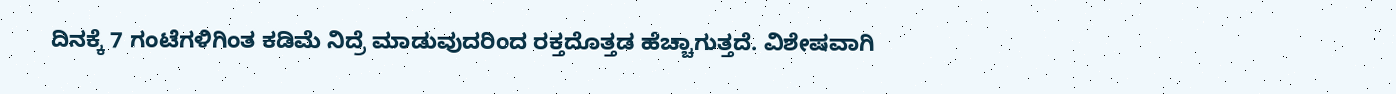ದಿನಕ್ಕೆ 7 ಗಂಟೆಗಳಿಗಿಂತ ಕಡಿಮೆ ನಿದ್ರೆ ಮಾಡುವುದರಿಂದ ರಕ್ತದೊತ್ತಡ ಹೆಚ್ಚಾಗುತ್ತದೆ. ವಿಶೇಷವಾಗಿ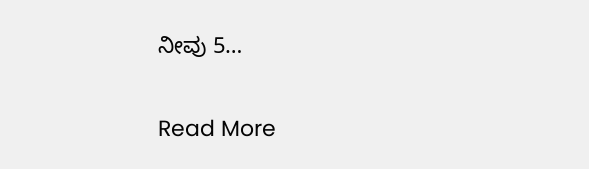ನೀವು 5…

Read More